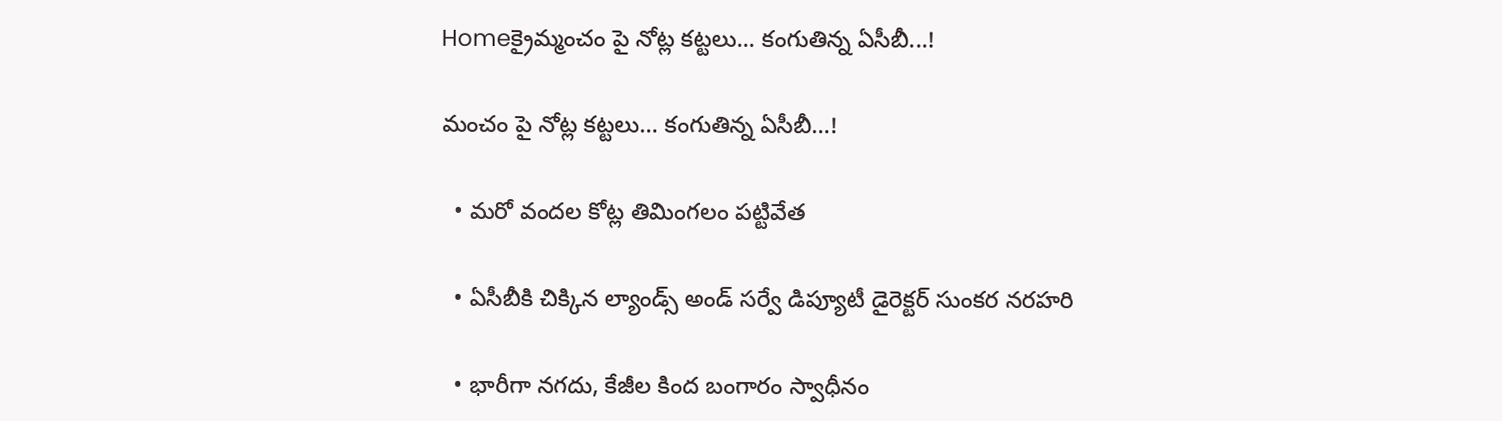Homeక్రైమ్మంచం పై నోట్ల కట్టలు... కంగుతిన్న ఏసీబీ...!

మంచం పై నోట్ల కట్టలు… కంగుతిన్న ఏసీబీ…!

  • మరో వందల కోట్ల తిమింగలం పట్టివేత

  • ఏసీబీకి చిక్కిన ల్యాండ్స్ అండ్ సర్వే డిప్యూటీ డైరెక్టర్ సుంకర నరహరి

  • భారీగా నగదు, కేజీల కింద బంగారం స్వాధీనం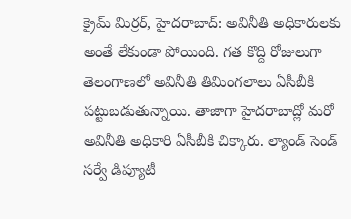క్రైమ్ మిర్రర్, హైదరాబాద్: అవినీతి అధికారులకు అంతే లేకుండా పోయింది. గత కొద్ది రోజులుగా తెలంగాణలో అవినీతి తిమింగలాలు ఏసీబీకి పట్టుబడుతున్నాయి. తాజాగా హైదరాబాద్లో మరో అవినీతి అధికారి ఏసీబీకి చిక్కారు. ల్యాండ్ సెండ్ సర్వే డిప్యూటీ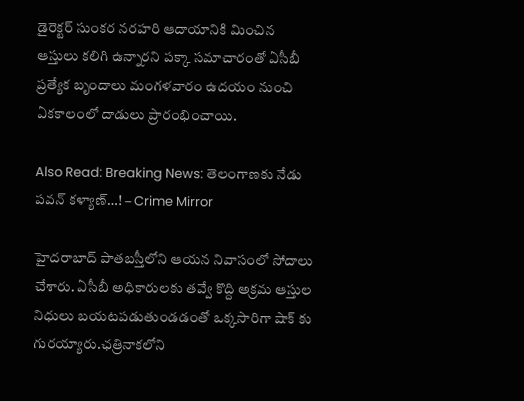డైరెక్టర్ సుంకర నరహరి ఆదాయానికి మించిన ఆస్తులు కలిగి ఉన్నారని పక్కా సమాచారంతో ఏసీబీ ప్రత్యేక బృందాలు మంగళవారం ఉదయం నుంచి ఏకకాలంలో దాడులు ప్రారంభించాయి.

Also Read: Breaking News: తెలంగాణకు నేడు పవన్ కళ్యాణ్…! – Crime Mirror

హైదరాబాద్ పాతబస్తీలోని ఆయన నివాసంలో సోదాలు చేశారు. ఏసీబీ అధికారులకు తవ్వే కొద్ది అక్రమ ఆస్తుల నిధులు బయటపడుతుండడంతో ఒక్కసారిగా షాక్ కు గురయ్యారు.ఛత్రినాకలోని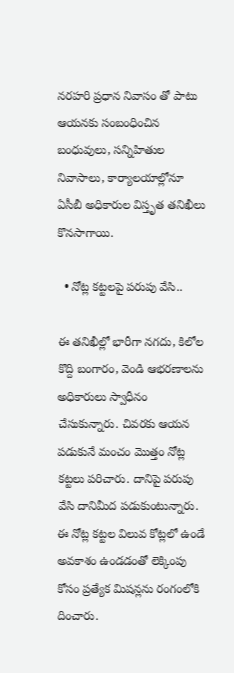నరహరి ప్రధాన నివాసం తో పాటు ఆయనకు సంబంధించిన బంధువులు, సన్నిహితుల నివాసాలు, కార్యాలయాల్లోనూ ఏసీబీ అధికారుల విస్తృత తనిఖీలు కొనసాగాయి.

  • నోట్ల కట్టలపై పరుపు వేసి..

ఈ తనిఖీల్లో భారీగా నగదు, కిలోల కొద్ది బంగారం, వెండి ఆభరణాలను అధికారులు స్వాధీనం చేసుకున్నారు. చివరకు ఆయన పడుకునే మంచం మొత్తం నోట్ల కట్టలు పరిచారు. దానిపై పరుపు వేసి దానిమీద పడుకుంటున్నారు. ఈ నోట్ల కట్టల విలువ కోట్లలో ఉండే అవకాశం ఉండడంతో లెక్కింపు కోసం ప్రత్యేక మిషన్లను రంగంలోకి దించారు.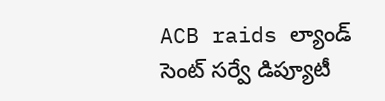ACB raids ల్యాండ్ సెంట్ సర్వే డిప్యూటీ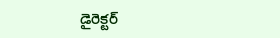డైరెక్టర్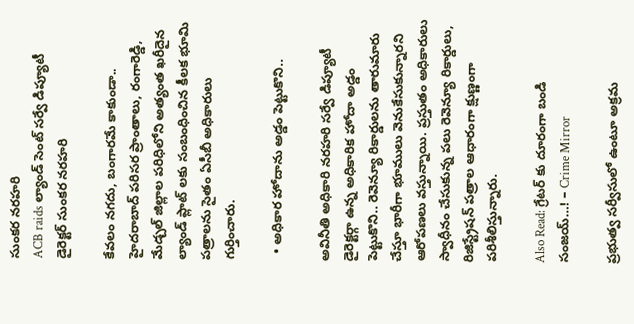సుంకర నరహరి
ACB raids ల్యాండ్ సెంట్ సర్వే డిప్యూటీ డైరెక్టర్ సుంకర నరహరి

కేవలం నగదు, బంగారమే కాకుండా.. హైదరాబాద్ పరిసర ప్రాంతాలు, రంగారెడ్డి, మేడ్చల్ జిల్లాల పరిధిలోని అత్యంత ఖరీదైన ల్యాండ్ ప్లాట్ లకు సంబంధించిన కీలక భూమి పత్రాలను సైతం ఏసీబీ అధికారులు గుర్తించారు.

  • అధికార హోదాను అడ్డం పెట్టుకొని..

అవినీతి అధికారి నరహరి సర్వే డిప్యూటీ డైరెక్టర్గా ఉన్న అధికారిక హోదా అడ్డం పెట్టుకొని.. రెవెన్యూ రికార్డులను తారుమారు చేస్తూ భారీగా భూములు వెనుకేసుకున్నారని ఆరోపణలు వస్తున్నాయి. ప్రస్తుతం అధికారులు స్వాధీనం చేసుకున్న పలు రెవెన్యూ రికార్డులు, రిజిస్ట్రేషన్ పత్రాల ఆధారంగా క్షుణ్ణంగా పరిశీలిస్తున్నారు.

Also Read: గ్రేటర్ కు దూరంగా బండి సంజయ్…! – Crime Mirror

ప్రభుత్వ సర్వీసులో ఉంటూ అక్రమ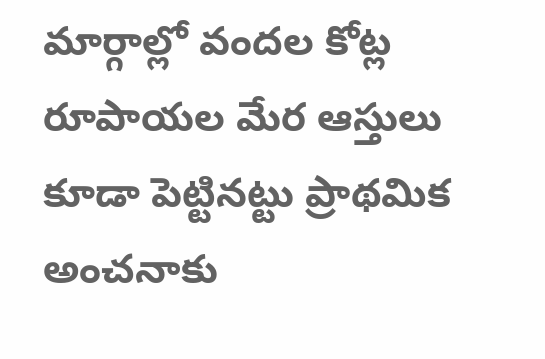మార్గాల్లో వందల కోట్ల రూపాయల మేర ఆస్తులు కూడా పెట్టినట్టు ప్రాథమిక అంచనాకు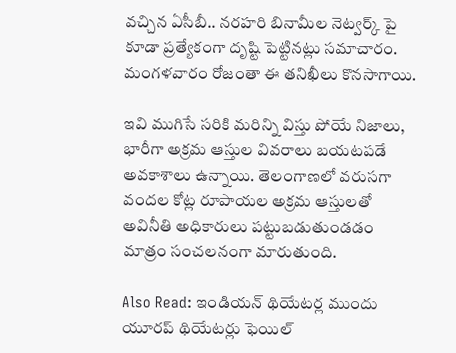వచ్చిన ఏసీబీ.. నరహరి బినామీల నెట్వర్క్ పై కూడా ప్రత్యేకంగా దృష్టి పెట్టినట్లు సమాచారం. మంగళవారం రోజంతా ఈ తనిఖీలు కొనసాగాయి.

ఇవి ముగిసే సరికి మరిన్ని విస్తు పోయే నిజాలు, భారీగా అక్రమ ఆస్తుల వివరాలు బయటపడే అవకాశాలు ఉన్నాయి. తెలంగాణలో వరుసగా వందల కోట్ల రూపాయల అక్రమ ఆస్తులతో అవినీతి అధికారులు పట్టుబడుతుండడం మాత్రం సంచలనంగా మారుతుంది.

Also Read: ఇండియన్ థియేటర్ల ముందు యూరప్ థియేటర్లు ఫెయిల్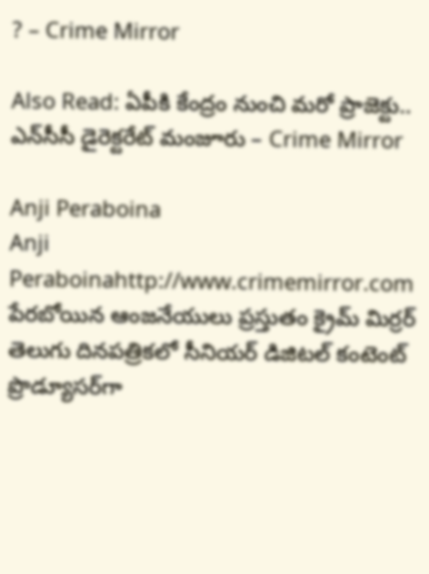? – Crime Mirror

Also Read: ఏపీకి కేంద్రం నుంచి మరో ప్రాజెక్టు.. ఎన్‌సీసీ డైరెక్టరేట్‌ మంజూరు – Crime Mirror

Anji Peraboina
Anji Peraboinahttp://www.crimemirror.com
పేరబోయిన ఆంజనేయులు ప్రస్తుతం క్రైమ్ మిర్రర్ తెలుగు దినపత్రికలో సీనియర్ డిజిటల్ కంటెంట్ ప్రొడ్యూసర్‌గా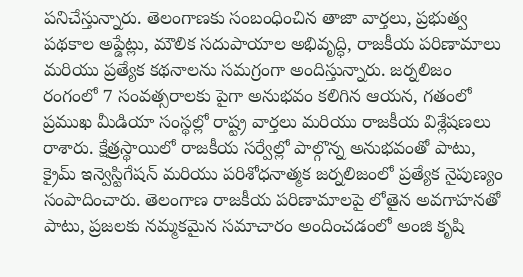పనిచేస్తున్నారు. తెలంగాణకు సంబంధించిన తాజా వార్తలు, ప్రభుత్వ పథకాల అప్డేట్లు, మౌలిక సదుపాయాల అభివృద్ధి, రాజకీయ పరిణామాలు మరియు ప్రత్యేక కథనాలను సమగ్రంగా అందిస్తున్నారు. జర్నలిజం రంగంలో 7 సంవత్సరాలకు పైగా అనుభవం కలిగిన ఆయన, గతంలో ప్రముఖ మీడియా సంస్థల్లో రాష్ట్ర వార్తలు మరియు రాజకీయ విశ్లేషణలు రాశారు. క్షేత్రస్థాయిలో రాజకీయ సర్వేల్లో పాల్గొన్న అనుభవంతో పాటు, క్రైమ్ ఇన్వెస్టిగేషన్ మరియు పరిశోధనాత్మక జర్నలిజంలో ప్రత్యేక నైపుణ్యం సంపాదించారు. తెలంగాణ రాజకీయ పరిణామాలపై లోతైన అవగాహనతో పాటు, ప్రజలకు నమ్మకమైన సమాచారం అందించడంలో అంజి కృషి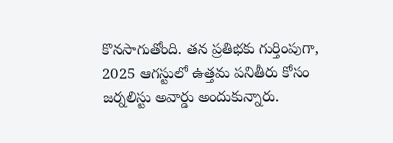కొనసాగుతోంది. తన ప్రతిభకు గుర్తింపుగా, 2025 ఆగస్టులో ఉత్తమ పనితీరు కోసం జర్నలిస్టు అవార్డు అందుకున్నారు.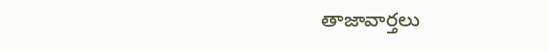తాజావార్తలు